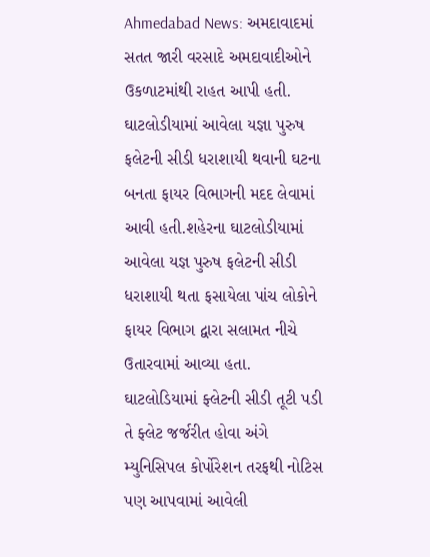Ahmedabad News: અમદાવાદમાં સતત જારી વરસાદે અમદાવાદીઓને ઉકળાટમાંથી રાહત આપી હતી. ઘાટલોડીયામાં આવેલા યજ્ઞા પુરુષ ફલેટની સીડી ધરાશાયી થવાની ઘટના બનતા ફાયર વિભાગની મદદ લેવામાં આવી હતી.શહેરના ઘાટલોડીયામાં આવેલા યજ્ઞ પુરુષ ફલેટની સીડી ધરાશાયી થતા ફસાયેલા પાંચ લોકોને ફાયર વિભાગ દ્વારા સલામત નીચે ઉતારવામાં આવ્યા હતા.
ઘાટલોડિયામાં ફ્લેટની સીડી તૂટી પડી તે ફ્લેટ જર્જરીત હોવા અંગે મ્યુનિસિપલ કોર્પોરેશન તરફથી નોટિસ પણ આપવામાં આવેલી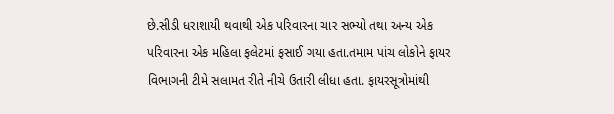છે.સીડી ધરાશાયી થવાથી એક પરિવારના ચાર સભ્યો તથા અન્ય એક પરિવારના એક મહિલા ફલેટમાં ફસાઈ ગયા હતા.તમામ પાંચ લોકોને ફાયર વિભાગની ટીમે સલામત રીતે નીચે ઉતારી લીધા હતા. ફાયરસૂત્રોમાંથી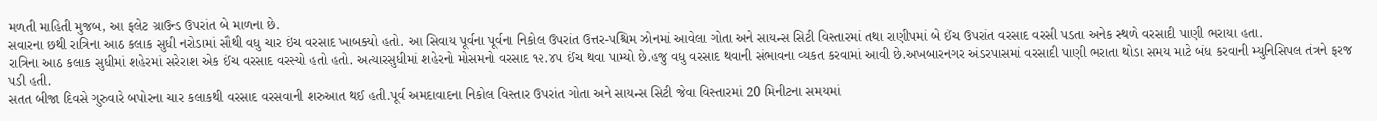મળતી માહિતી મુજબ, આ ફલેટ ગ્રાઉન્ડ ઉપરાંત બે માળના છે.
સવારના છથી રાત્રિના આઠ કલાક સુધી નરોડામાં સૌથી વધુ ચાર ઇંચ વરસાદ ખાબક્યો હતો. આ સિવાય પૂર્વના પૂર્વના નિકોલ ઉપરાંત ઉત્તર-પશ્ચિમ ઝોનમાં આવેલા ગોતા અને સાયન્સ સિટી વિસ્તારમાં તથા રાણીપમાં બે ઈંચ ઉપરાંત વરસાદ વરસી પડતા અનેક સ્થળે વરસાદી પાણી ભરાયા હતા.
રાત્રિના આઠ કલાક સુધીમાં શહેરમાં સરેરાશ એક ઈંચ વરસાદ વરસ્યો હતો હતો. અત્યારસુધીમાં શહેરનો મોસમનો વરસાદ ૧૨.૪૫ ઈંચ થવા પામ્યો છે.હજુ વધુ વરસાદ થવાની સંભાવના વ્યકત કરવામાં આવી છે.અખબારનગર અંડરપાસમાં વરસાદી પાણી ભરાતા થોડા સમય માટે બંધ કરવાની મ્યુનિસિપલ તંત્રને ફરજ પડી હતી.
સતત બીજા દિવસે ગુરુવારે બપોરના ચાર કલાકથી વરસાદ વરસવાની શરુઆત થઈ હતી.પૂર્વ અમદાવાદના નિકોલ વિસ્તાર ઉપરાંત ગોતા અને સાયન્સ સિટી જેવા વિસ્તારમાં 20 મિનીટના સમયમાં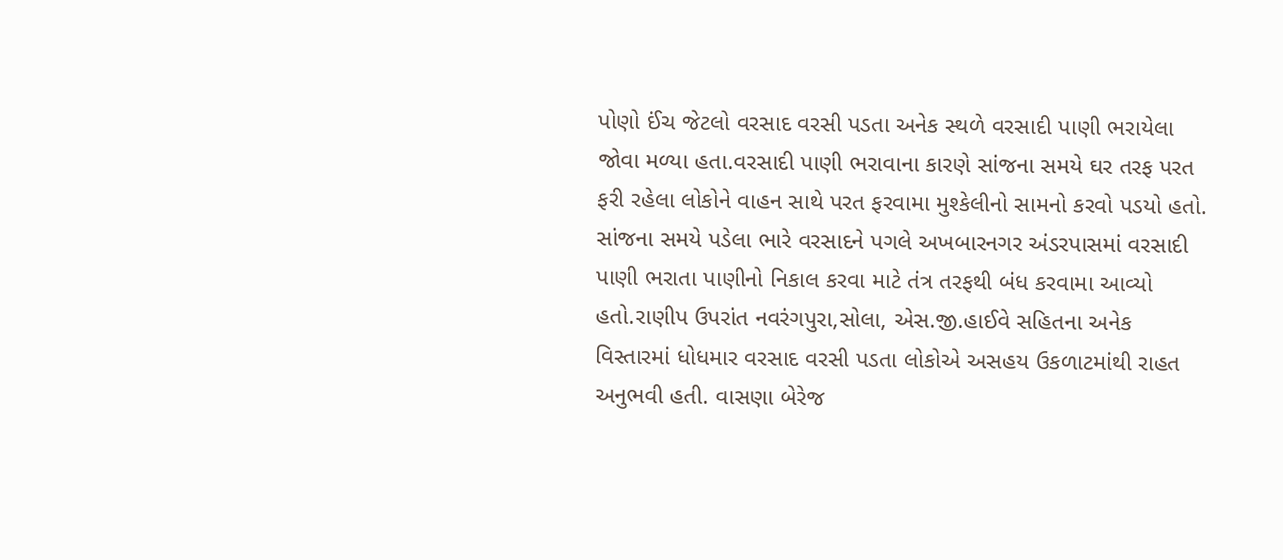પોણો ઈંચ જેટલો વરસાદ વરસી પડતા અનેક સ્થળે વરસાદી પાણી ભરાયેલા જોવા મળ્યા હતા.વરસાદી પાણી ભરાવાના કારણે સાંજના સમયે ઘર તરફ પરત ફરી રહેલા લોકોને વાહન સાથે પરત ફરવામા મુશ્કેલીનો સામનો કરવો પડયો હતો.
સાંજના સમયે પડેલા ભારે વરસાદને પગલે અખબારનગર અંડરપાસમાં વરસાદી પાણી ભરાતા પાણીનો નિકાલ કરવા માટે તંત્ર તરફથી બંધ કરવામા આવ્યો હતો.રાણીપ ઉપરાંત નવરંગપુરા,સોલા, એસ.જી.હાઈવે સહિતના અનેક વિસ્તારમાં ધોધમાર વરસાદ વરસી પડતા લોકોએ અસહય ઉકળાટમાંથી રાહત અનુભવી હતી. વાસણા બેરેજ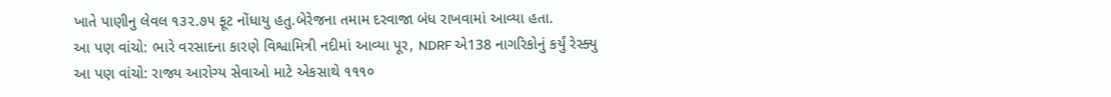ખાતે પાણીનુ લેવલ ૧૩૨.૭૫ ફૂટ નોંધાયુ હતુ.બેરેજના તમામ દરવાજા બંધ રાખવામાં આવ્યા હતા.
આ પણ વાંચો: ભારે વરસાદના કારણે વિશ્વામિત્રી નદીમાં આવ્યા પૂર, NDRF એ138 નાગરિકોનું કર્યું રેસ્ક્યુ
આ પણ વાંચો: રાજ્ય આરોગ્ય સેવાઓ માટે એકસાથે ૧૧૧૦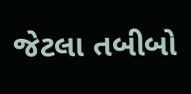જેટલા તબીબો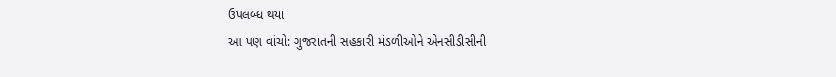ઉપલબ્ધ થયા
આ પણ વાંચો: ગુજરાતની સહકારી મંડળીઓને એનસીડીસીની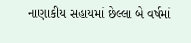નાણાકીય સહાયમાં છેલ્લા બે વર્ષમાં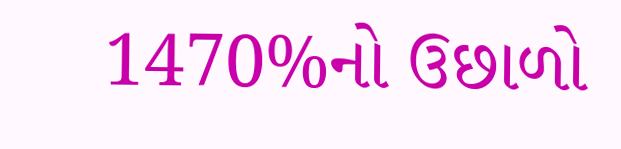1470%નો ઉછાળો